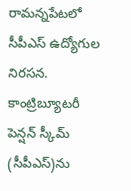రామన్నపేటలో సీపీఎస్ ఉద్యోగుల నిరసన.
కాంట్రిబ్యూటరీ పెన్షన్ స్కీమ్ (సీపీఎస్)ను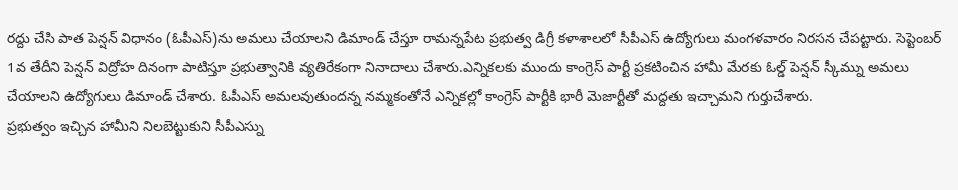రద్దు చేసి పాత పెన్షన్ విధానం (ఓపీఎస్)ను అమలు చేయాలని డిమాండ్ చేస్తూ రామన్నపేట ప్రభుత్వ డిగ్రీ కళాశాలలో సీపీఎస్ ఉద్యోగులు మంగళవారం నిరసన చేపట్టారు. సెప్టెంబర్ 1వ తేదీని పెన్షన్ విద్రోహ దినంగా పాటిస్తూ ప్రభుత్వానికి వ్యతిరేకంగా నినాదాలు చేశారు.ఎన్నికలకు ముందు కాంగ్రెస్ పార్టీ ప్రకటించిన హామీ మేరకు ఓల్డ్ పెన్షన్ స్కీమ్ను అమలు చేయాలని ఉద్యోగులు డిమాండ్ చేశారు. ఓపీఎస్ అమలవుతుందన్న నమ్మకంతోనే ఎన్నికల్లో కాంగ్రెస్ పార్టీకి భారీ మెజార్టీతో మద్దతు ఇచ్చామని గుర్తుచేశారు.
ప్రభుత్వం ఇచ్చిన హామీని నిలబెట్టుకుని సీపీఎస్ను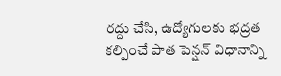రద్దు చేసి, ఉద్యోగులకు భద్రత కల్పించే పాత పెన్షన్ విధానాన్ని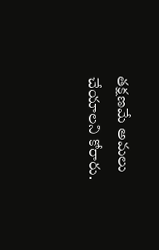తక్షణమే అమలు చేయాలని కోరారు.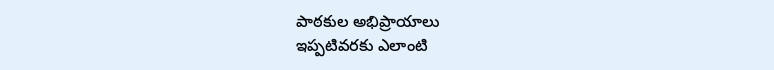పాఠకుల అభిప్రాయాలు
ఇప్పటివరకు ఎలాంటి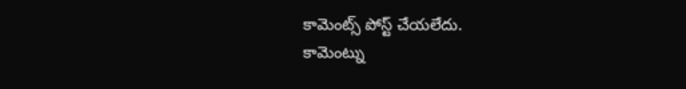కామెంట్స్ పోస్ట్ చేయలేదు.
కామెంట్ను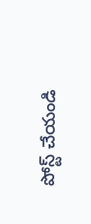పోస్ట్ చేయండి